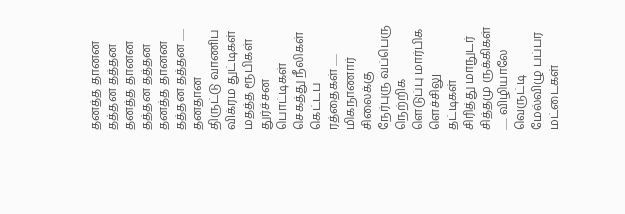தனத்த தானன தத்தன தத்தன
தனத்த தானன தத்தன தத்தன
தனத்த தானன தத்தன தத்தன ...... தனதான
திருட்டு வாணிப விக்ரம துட்டிகள்
மதத்த ரூபிகள் துர்ச்சன பொட்டிகள்
செகத்து நீலிகள் கெட்டப ரத்தைகள் ...... மிகநாணார்
சிலைக்கு நேர்புரு வப்பெரு நெற்றிக
ளெடுப்பு மார்பிக ளெச்சிலு தட்டிகள்
சிரித்து மாநுடர் சித்தமு ருக்கிகள் ...... விழியாலே
வெருட்டி மேல்விழு பப்பர மட்டைகள்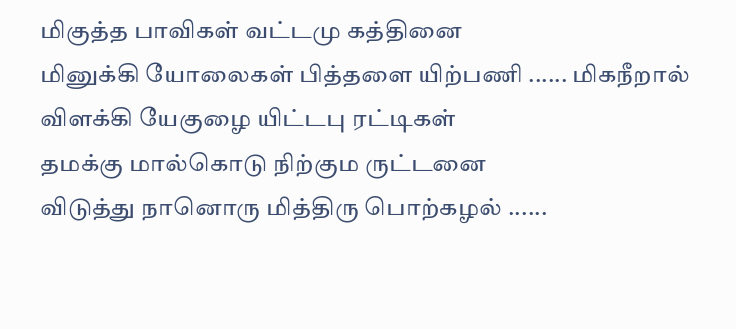மிகுத்த பாவிகள் வட்டமு கத்தினை
மினுக்கி யோலைகள் பித்தளை யிற்பணி ...... மிகநீறால்
விளக்கி யேகுழை யிட்டபு ரட்டிகள்
தமக்கு மால்கொடு நிற்கும ருட்டனை
விடுத்து நானொரு மித்திரு பொற்கழல் ......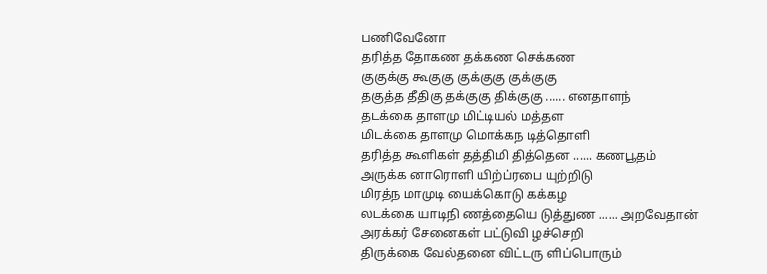பணிவேனோ
தரித்த தோகண தக்கண செக்கண
குகுக்கு கூகுகு குக்குகு குக்குகு
தகுத்த தீதிகு தக்குகு திக்குகு ...... எனதாளந்
தடக்கை தாளமு மிட்டியல் மத்தள
மிடக்கை தாளமு மொக்கந டித்தொளி
தரித்த கூளிகள் தத்திமி தித்தென ...... கணபூதம்
அருக்க னாரொளி யிற்ப்ரபை யுற்றிடு
மிரத்ந மாமுடி யைக்கொடு கக்கழ
லடக்கை யாடிநி ணத்தையெ டுத்துண ...... அறவேதான்
அரக்கர் சேனைகள் பட்டுவி ழச்செறி
திருக்கை வேல்தனை விட்டரு ளிப்பொரும்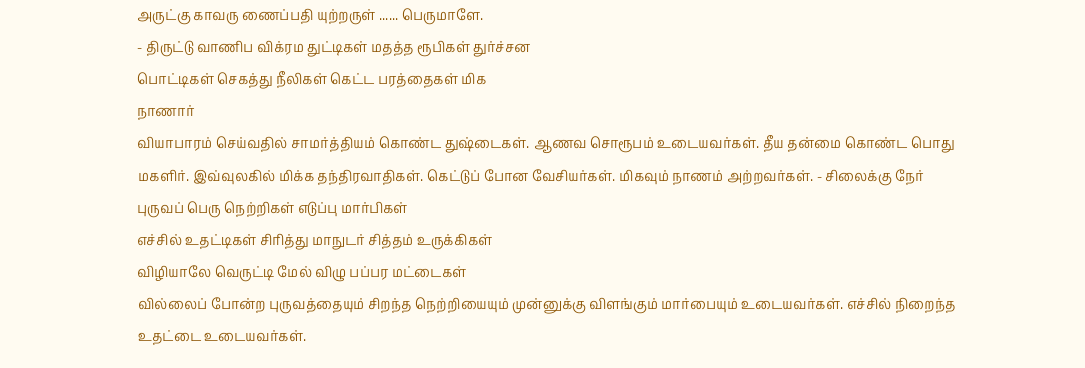அருட்கு காவரு ணைப்பதி யுற்றருள் ...... பெருமாளே.
- திருட்டு வாணிப விக்ரம துட்டிகள் மதத்த ரூபிகள் துர்ச்சன
பொட்டிகள் செகத்து நீலிகள் கெட்ட பரத்தைகள் மிக
நாணார்
வியாபாரம் செய்வதில் சாமர்த்தியம் கொண்ட துஷ்டைகள். ஆணவ சொரூபம் உடையவர்கள். தீய தன்மை கொண்ட பொது மகளிர். இவ்வுலகில் மிக்க தந்திரவாதிகள். கெட்டுப் போன வேசியர்கள். மிகவும் நாணம் அற்றவர்கள். - சிலைக்கு நேர் புருவப் பெரு நெற்றிகள் எடுப்பு மார்பிகள்
எச்சில் உதட்டிகள் சிரித்து மாநுடர் சித்தம் உருக்கிகள்
விழியாலே வெருட்டி மேல் விழு பப்பர மட்டைகள்
வில்லைப் போன்ற புருவத்தையும் சிறந்த நெற்றியையும் முன்னுக்கு விளங்கும் மார்பையும் உடையவர்கள். எச்சில் நிறைந்த உதட்டை உடையவர்கள்.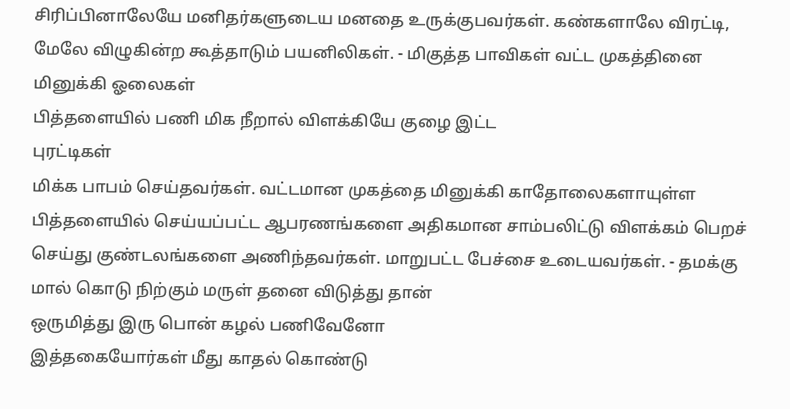சிரிப்பினாலேயே மனிதர்களுடைய மனதை உருக்குபவர்கள். கண்களாலே விரட்டி, மேலே விழுகின்ற கூத்தாடும் பயனிலிகள். - மிகுத்த பாவிகள் வட்ட முகத்தினை மினுக்கி ஓலைகள்
பித்தளையில் பணி மிக நீறால் விளக்கியே குழை இட்ட
புரட்டிகள்
மிக்க பாபம் செய்தவர்கள். வட்டமான முகத்தை மினுக்கி காதோலைகளாயுள்ள பித்தளையில் செய்யப்பட்ட ஆபரணங்களை அதிகமான சாம்பலிட்டு விளக்கம் பெறச் செய்து குண்டலங்களை அணிந்தவர்கள். மாறுபட்ட பேச்சை உடையவர்கள். - தமக்கு மால் கொடு நிற்கும் மருள் தனை விடுத்து தான்
ஒருமித்து இரு பொன் கழல் பணிவேனோ
இத்தகையோர்கள் மீது காதல் கொண்டு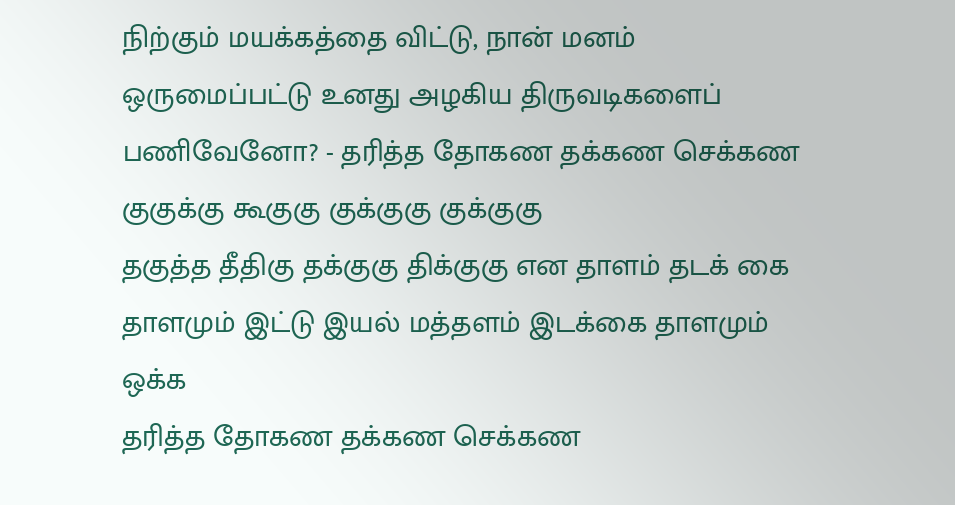நிற்கும் மயக்கத்தை விட்டு, நான் மனம் ஒருமைப்பட்டு உனது அழகிய திருவடிகளைப் பணிவேனோ? - தரித்த தோகண தக்கண செக்கண
குகுக்கு கூகுகு குக்குகு குக்குகு
தகுத்த தீதிகு தக்குகு திக்குகு என தாளம் தடக் கை
தாளமும் இட்டு இயல் மத்தளம் இடக்கை தாளமும் ஒக்க
தரித்த தோகண தக்கண செக்கண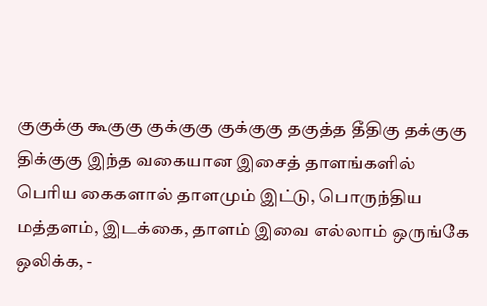குகுக்கு கூகுகு குக்குகு குக்குகு தகுத்த தீதிகு தக்குகு திக்குகு இந்த வகையான இசைத் தாளங்களில் பெரிய கைகளால் தாளமும் இட்டு, பொருந்திய மத்தளம், இடக்கை, தாளம் இவை எல்லாம் ஒருங்கே ஒலிக்க, -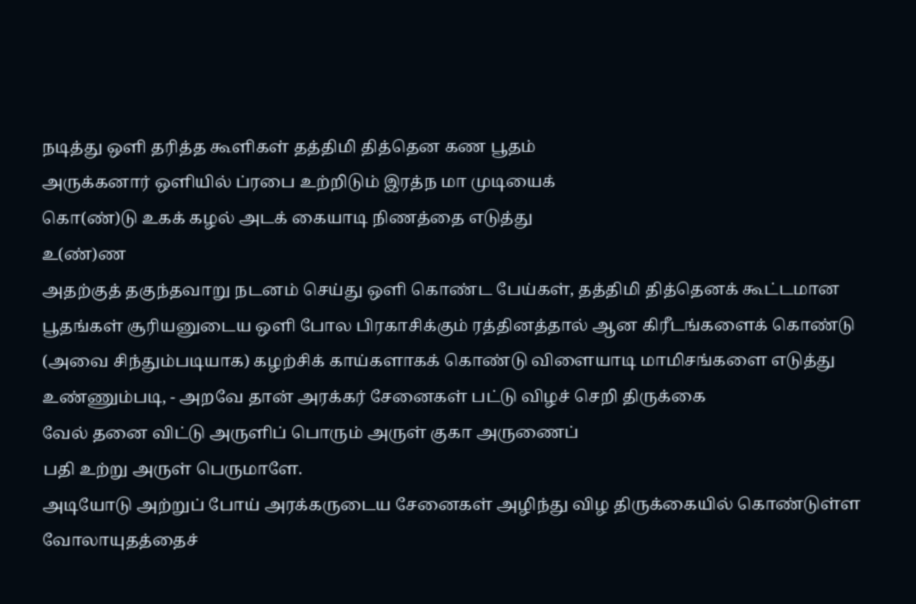நடித்து ஒளி தரித்த கூளிகள் தத்திமி தித்தென கண பூதம்
அருக்கனார் ஒளியில் ப்ரபை உற்றிடும் இரத்ந மா முடியைக்
கொ(ண்)டு உகக் கழல் அடக் கையாடி நிணத்தை எடுத்து
உ(ண்)ண
அதற்குத் தகுந்தவாறு நடனம் செய்து ஒளி கொண்ட பேய்கள், தத்திமி தித்தெனக் கூட்டமான பூதங்கள் சூரியனுடைய ஒளி போல பிரகாசிக்கும் ரத்தினத்தால் ஆன கிரீடங்களைக் கொண்டு (அவை சிந்தும்படியாக) கழற்சிக் காய்களாகக் கொண்டு விளையாடி மாமிசங்களை எடுத்து உண்ணும்படி, - அறவே தான் அரக்கர் சேனைகள் பட்டு விழச் செறி திருக்கை
வேல் தனை விட்டு அருளிப் பொரும் அருள் குகா அருணைப்
பதி உற்று அருள் பெருமாளே.
அடியோடு அற்றுப் போய் அரக்கருடைய சேனைகள் அழிந்து விழ திருக்கையில் கொண்டுள்ள வோலாயுதத்தைச்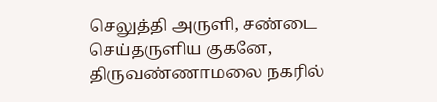செலுத்தி அருளி, சண்டை செய்தருளிய குகனே, திருவண்ணாமலை நகரில்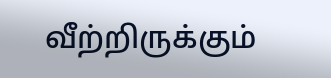வீற்றிருக்கும்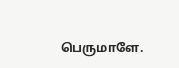பெருமாளே.